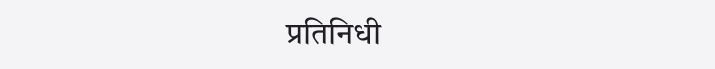प्रतिनिधी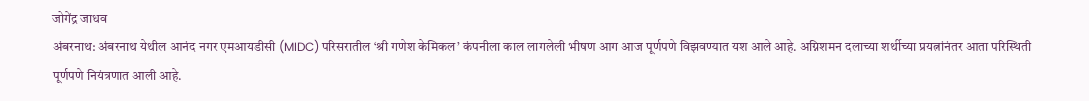जोगेंद्र जाधव
अंबरनाथ: अंबरनाथ येथील आनंद नगर एमआयडीसी (MIDC) परिसरातील ‘श्री गणेश केमिकल’ कंपनीला काल लागलेली भीषण आग आज पूर्णपणे विझवण्यात यश आले आहे. अग्निशमन दलाच्या शर्थीच्या प्रयत्नांनंतर आता परिस्थिती पूर्णपणे नियंत्रणात आली आहे.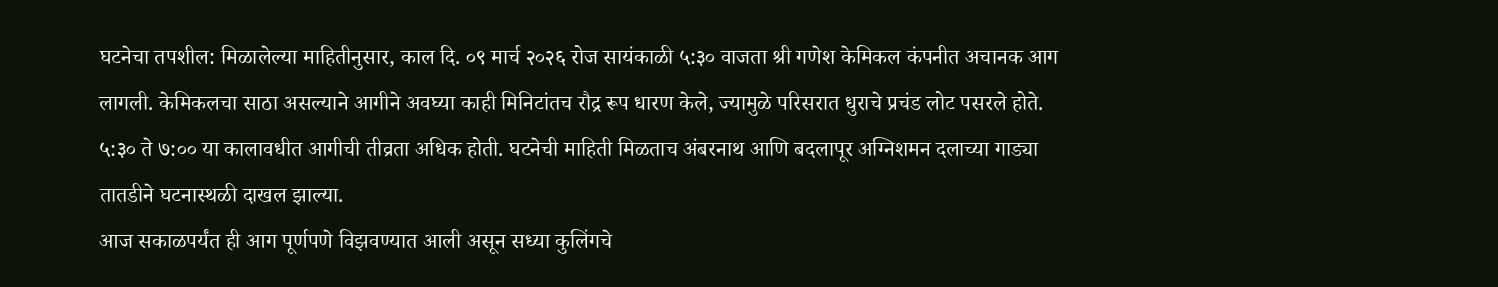घटनेचा तपशील: मिळालेल्या माहितीनुसार, काल दि. ०९ मार्च २०२६ रोज सायंकाळी ५:३० वाजता श्री गणेश केमिकल कंपनीत अचानक आग लागली. केमिकलचा साठा असल्याने आगीने अवघ्या काही मिनिटांतच रौद्र रूप धारण केले, ज्यामुळे परिसरात धुराचे प्रचंड लोट पसरले होते. ५:३० ते ७:०० या कालावधीत आगीची तीव्रता अधिक होती. घटनेची माहिती मिळताच अंबरनाथ आणि बदलापूर अग्निशमन दलाच्या गाड्या तातडीने घटनास्थळी दाखल झाल्या.
आज सकाळपर्यंत ही आग पूर्णपणे विझवण्यात आली असून सध्या कुलिंगचे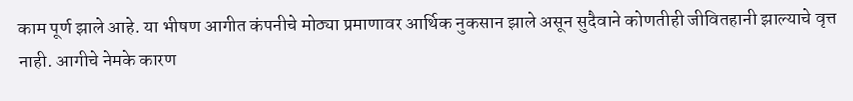काम पूर्ण झाले आहे. या भीषण आगीत कंपनीचे मोठ्या प्रमाणावर आर्थिक नुकसान झाले असून सुदैवाने कोणतीही जीवितहानी झाल्याचे वृत्त नाही. आगीचे नेमके कारण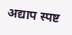अद्याप स्पष्ट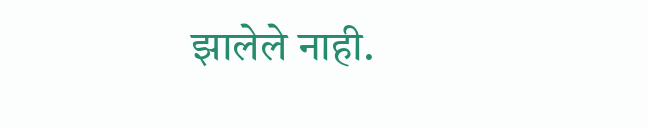झालेले नाही.